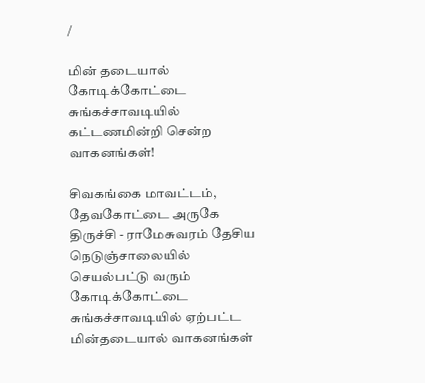/

மின் தடையால் கோடிக்கோட்டை சுங்கச்சாவடியில் கட்டணமின்றி சென்ற வாகனங்கள்!

சிவகங்கை மாவட்டம், தேவகோட்டை அருகே திருச்சி - ராமேசுவரம் தேசிய நெடுஞ்சாலையில் செயல்பட்டு வரும் கோடிக்கோட்டை சுங்கச்சாவடியில் ஏற்பட்ட மின்தடையால் வாகனங்கள்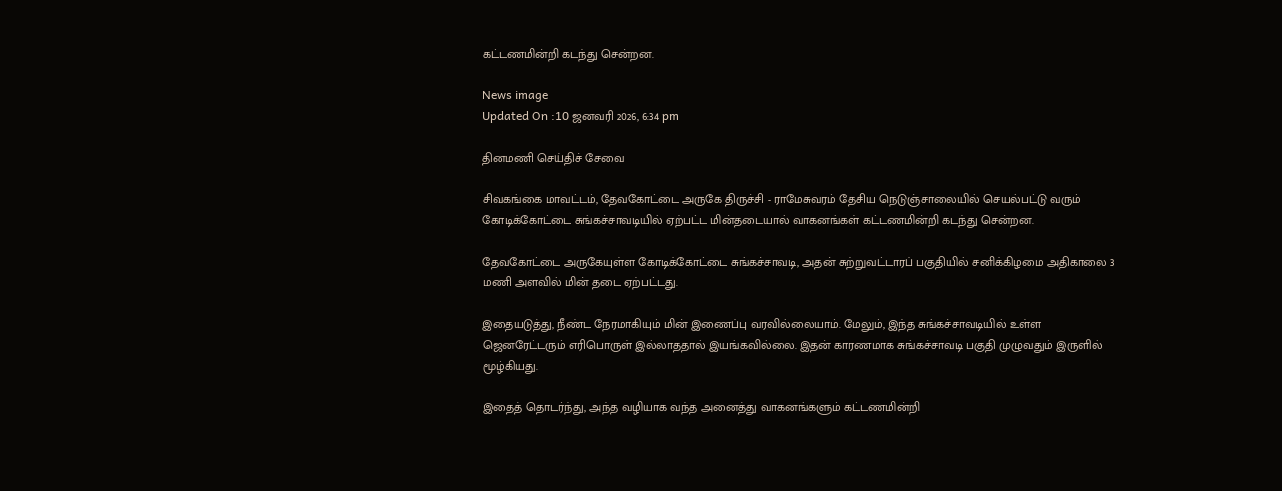கட்டணமின்றி கடந்து சென்றன.

News image
Updated On :10 ஜனவரி 2026, 6:34 pm

தினமணி செய்திச் சேவை

சிவகங்கை மாவட்டம், தேவகோட்டை அருகே திருச்சி - ராமேசுவரம் தேசிய நெடுஞ்சாலையில் செயல்பட்டு வரும் கோடிக்கோட்டை சுங்கச்சாவடியில் ஏற்பட்ட மின்தடையால் வாகனங்கள் கட்டணமின்றி கடந்து சென்றன.

தேவகோட்டை அருகேயுள்ள கோடிக்கோட்டை சுங்கச்சாவடி, அதன் சுற்றுவட்டாரப் பகுதியில் சனிக்கிழமை அதிகாலை 3 மணி அளவில் மின் தடை ஏற்பட்டது.

இதையடுத்து, நீண்ட நேரமாகியும் மின் இணைப்பு வரவில்லையாம். மேலும், இந்த சுங்கச்சாவடியில் உள்ள ஜெனரேட்டரும் எரிபொருள் இல்லாததால் இயங்கவில்லை. இதன் காரணமாக சுங்கச்சாவடி பகுதி முழுவதும் இருளில் மூழ்கியது.

இதைத் தொடர்ந்து, அந்த வழியாக வந்த அனைத்து வாகனங்களும் கட்டணமின்றி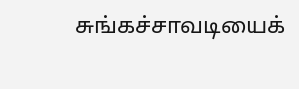சுங்கச்சாவடியைக்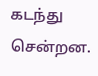கடந்து சென்றன.